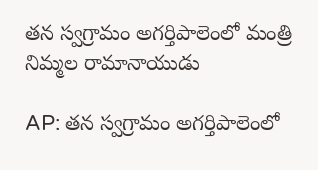తన స్వగ్రామం అగర్తిపాలెంలో మంత్రి నిమ్మల రామానాయుడు

AP: తన స్వగ్రామం అగర్తిపాలెంలో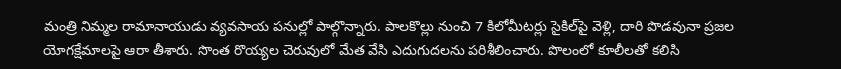మంత్రి నిమ్మల రామానాయుడు వ్యవసాయ పనుల్లో పాల్గొన్నారు. పాలకొల్లు నుంచి 7 కిలోమీటర్లు సైకిల్‌పై వెళ్లి, దారి పొడవునా ప్రజల యోగక్షేమాలపై ఆరా తీశారు. సొంత రొయ్యల చెరువులో మేత వేసి ఎదుగుదలను పరిశీలించారు. పొలంలో కూలీలతో కలిసి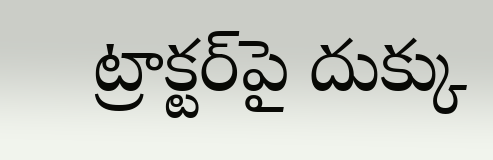ట్రాక్టర్‌పై దుక్కు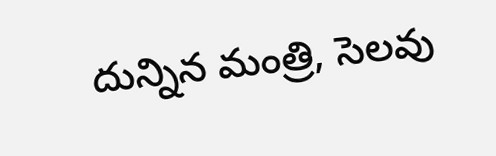దున్నిన మంత్రి, సెలవు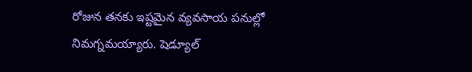రోజున తనకు ఇష్టమైన వ్యవసాయ పనుల్లో నిమగ్నమయ్యారు. షెడ్యూల్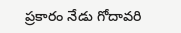ప్రకారం నేడు గోదావరి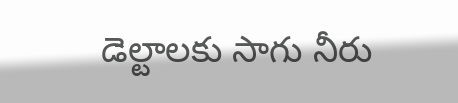డెల్టాలకు సాగు నీరు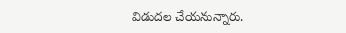విడుదల చేయనున్నారు.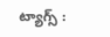ట్యాగ్స్ :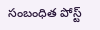సంబంధిత పోస్ట్